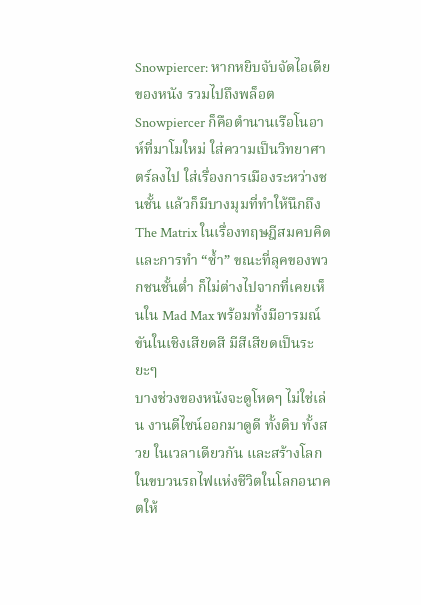Snowpiercer: หากหยิบจับจัดไอเดียของหนัง รวมไปถึงพล็อต Snowpiercer ก็คือตำนานเรือโนอาห์ที่มาโมใหม่ ใส่ความเป็นวิทยาศาตร์ลงไป ใส่เรื่องการเมืองระหว่างชนชั้น แล้วก็มีบางมุมที่ทำให้นึกถึง The Matrix ในเรื่องทฤษฎีสมคบคิด และการทำ “ซ้ำ” ขณะที่ลุคของพวกชนชั้นต่ำ ก็ไม่ต่างไปจากที่เคยเห็นใน Mad Max พร้อมทั้งมีอารมณ์ขันในเชิงเสียดสี มีสีเสียดเป็นระยะๆ
บางช่วงของหนังจะดูโหดๆ ไม่ใช่เล่น งานดีไซน์ออกมาดูดี ทั้งดิบ ทั้งสวย ในเวลาเดียวกัน และสร้างโลกในขบวนรถไฟแห่งชีวิตในโลกอนาคตให้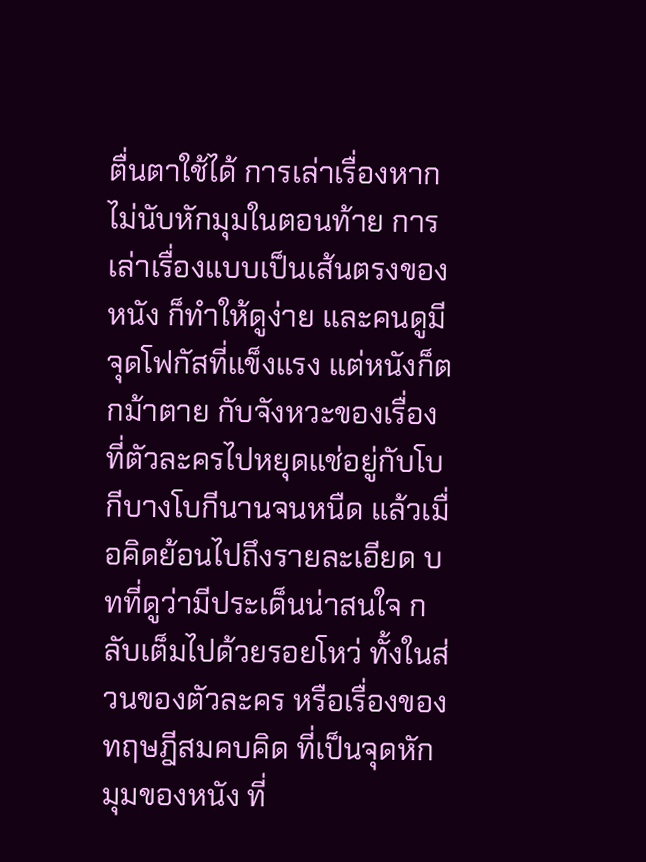ตื่นตาใช้ได้ การเล่าเรื่องหากไม่นับหักมุมในตอนท้าย การเล่าเรื่องแบบเป็นเส้นตรงของหนัง ก็ทำให้ดูง่าย และคนดูมีจุดโฟกัสที่แข็งแรง แต่หนังก็ตกม้าตาย กับจังหวะของเรื่อง ที่ตัวละครไปหยุดแช่อยู่กับโบกีบางโบกีนานจนหนืด แล้วเมื่อคิดย้อนไปถึงรายละเอียด บทที่ดูว่ามีประเด็นน่าสนใจ กลับเต็มไปด้วยรอยโหว่ ทั้งในส่วนของตัวละคร หรือเรื่องของทฤษฎีสมคบคิด ที่เป็นจุดหักมุมของหนัง ที่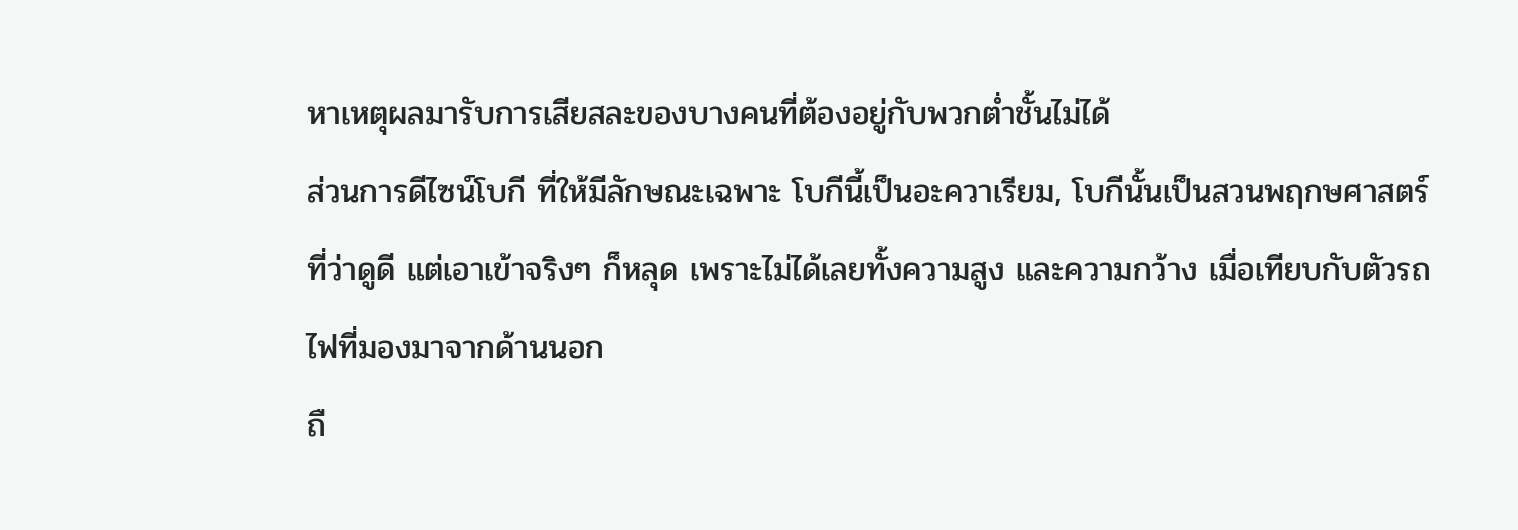หาเหตุผลมารับการเสียสละของบางคนที่ต้องอยู่กับพวกต่ำชั้นไม่ได้
ส่วนการดีไซน์โบกี ที่ให้มีลักษณะเฉพาะ โบกีนี้เป็นอะควาเรียม, โบกีนั้นเป็นสวนพฤกษศาสตร์ ที่ว่าดูดี แต่เอาเข้าจริงๆ ก็หลุด เพราะไม่ได้เลยทั้งความสูง และความกว้าง เมื่อเทียบกับตัวรถไฟที่มองมาจากด้านนอก
ถื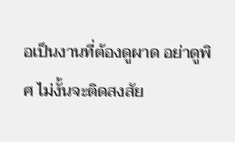อเป็นงานที่ต้องดูผาด อย่าดูพิศ ไม่งั้นจะติดสงสัย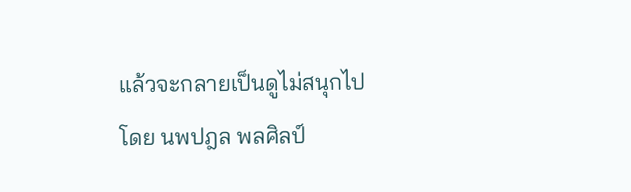แล้วจะกลายเป็นดูไม่สนุกไป
โดย นพปฎล พลศิลป์